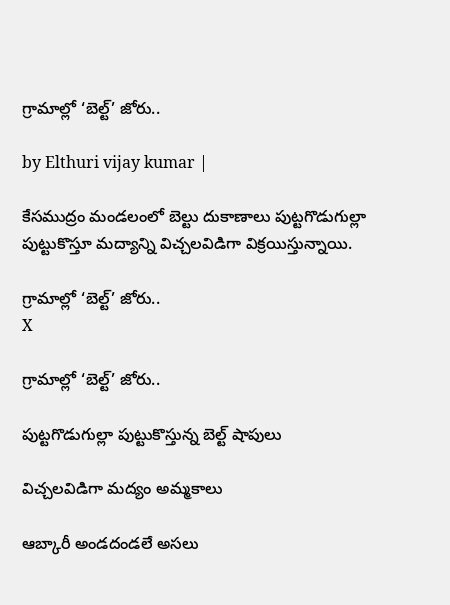గ్రామాల్లో ‘బెల్ట్’ జోరు..

by Elthuri vijay kumar |

కేసముద్రం మండలంలో బెల్టు దుకాణాలు పుట్టగొడుగుల్లా పుట్టుకొస్తూ మద్యాన్ని విచ్చలవిడిగా విక్రయిస్తున్నాయి.

గ్రామాల్లో ‘బెల్ట్’ జోరు..
X

గ్రామాల్లో ‘బెల్ట్’ జోరు..

పుట్టగొడుగుల్లా పుట్టుకొస్తున్న బెల్ట్ షాపులు

విచ్చలవిడిగా మద్యం అమ్మకాలు

ఆబ్కారీ అండదండలే అసలు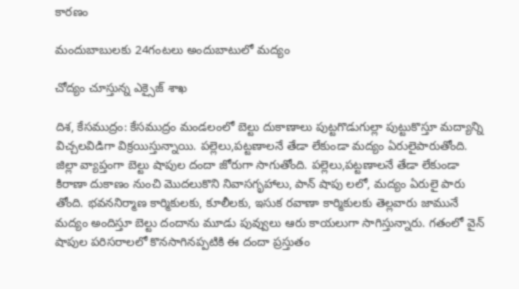కారణం

మందుబాబులకు 24గంటలు అందుబాటులో మద్యం

చోద్యం చూస్తున్న ఎక్సైజ్ శాఖ

దిశ, కేసముద్రం: కేసముద్రం మండలంలో బెల్టు దుకాణాలు పుట్టగొడుగుల్లా పుట్టుకొస్తూ మద్యాన్ని విచ్చలవిడిగా విక్రయిస్తున్నాయి. పల్లెలు,పట్టణాలనే తేడా లేకుండా మద్యం ఏరులైపారుతోంది. జిల్లా వ్యాప్తంగా బెల్టు షాపుల దందా జోరుగా సాగుతోంది. పల్లెలు,పట్టణాలనే తేడా లేకుండా కిరాణా దుకాణం నుంచి మొదలుకొని నివాసగృహాలు, పాన్ షాపు లలో, మద్యం ఏరులై పారు తోంది. భవననిర్మాణ కార్మికులకు, కూలీలకు, ఇసుక రవాణా కార్మికులకు తెల్లవారు జామునే మద్యం అందిస్తూ బెల్టు దందాను మూడు పువ్వులు ఆరు కాయలుగా సాగిస్తున్నారు. గతంలో వైన్ షాపుల పరిసరాలలో కొనసాగినప్పటికి ఈ దందా ప్రస్తుతం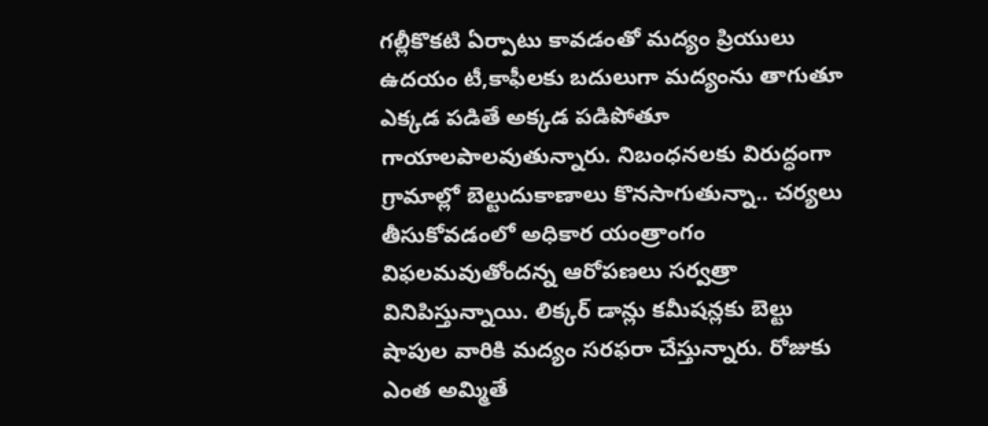గల్లీకొకటి ఏర్పాటు కావడంతో మద్యం ప్రియులు ఉదయం టీ,కాఫీలకు బదులుగా మద్యంను తాగుతూ ఎక్కడ పడితే అక్కడ పడిపోతూ గాయాలపాలవుతున్నారు. నిబంధనలకు విరుద్ధంగా గ్రామాల్లో బెల్టుదుకాణాలు కొనసాగుతున్నా.. చర్యలు తీసుకోవడంలో అధికార యంత్రాంగం విఫలమవుతోందన్న ఆరోపణలు సర్వత్రా వినిపిస్తున్నాయి. లిక్కర్ డాన్లు కమీషన్లకు బెల్టు షాపుల వారికి మద్యం సరఫరా చేస్తున్నారు. రోజుకు ఎంత అమ్మితే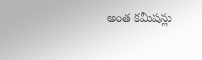అంత కమీషన్లు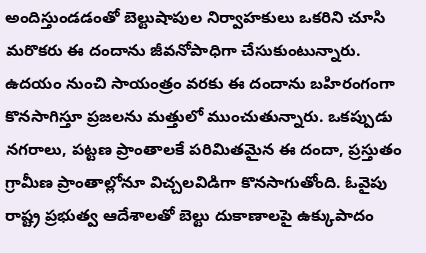అందిస్తుండడంతో బెల్టుషాపుల నిర్వాహకులు ఒకరిని చూసి మరొకరు ఈ దందాను జీవనోపాధిగా చేసుకుంటున్నారు. ఉదయం నుంచి సాయంత్రం వరకు ఈ దందాను బహిరంగంగా కొనసాగిస్తూ ప్రజలను మత్తులో ముంచుతున్నారు. ఒకప్పుడు నగరాలు, పట్టణ ప్రాంతాలకే పరిమితమైన ఈ దందా, ప్రస్తుతం గ్రామీణ ప్రాంతాల్లోనూ విచ్చలవిడిగా కొనసాగుతోంది. ఓవైపు రాష్ట్ర ప్రభుత్వ ఆదేశాలతో బెల్టు దుకాణాలపై ఉక్కుపాదం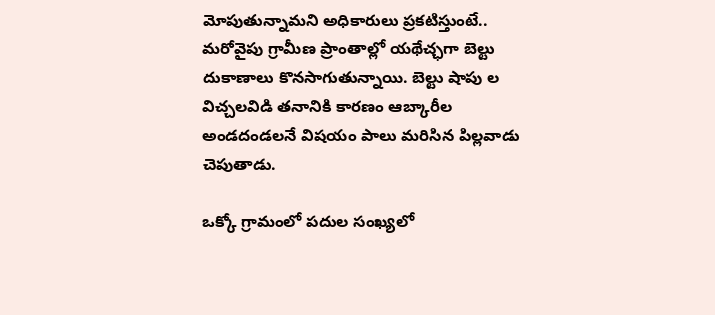మోపుతున్నామని అధికారులు ప్రకటిస్తుంటే.. మరోవైపు గ్రామీణ ప్రాంతాల్లో యథేచ్ఛగా బెల్టు దుకాణాలు కొనసాగుతున్నాయి. బెల్టు షాపు ల విచ్చలవిడి తనానికి కారణం ఆబ్కారీల అండదండలనే విషయం పాలు మరిసిన పిల్లవాడు చెపుతాడు.

ఒక్కో గ్రామంలో పదుల సంఖ్యలో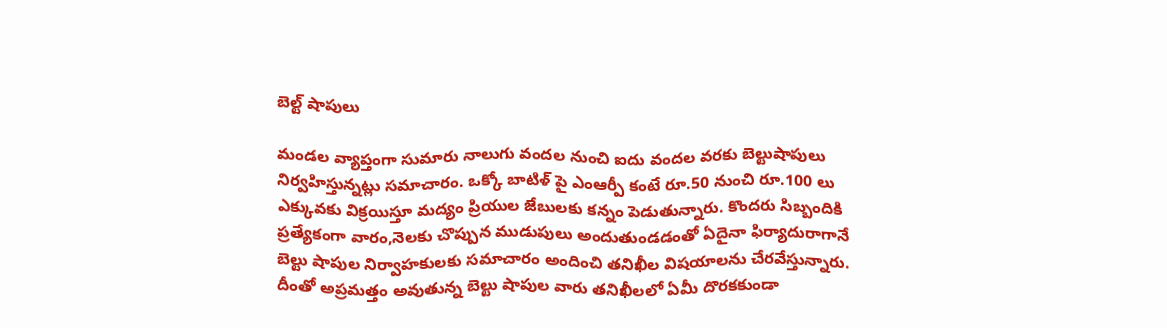బెల్ట్ షాపులు

మండల వ్యాప్తంగా సుమారు నాలుగు వందల నుంచి ఐదు వందల వరకు బెల్టుషాపులు నిర్వహిస్తున్నట్లు సమాచారం. ఒక్కో బాటిళ్ పై ఎంఆర్పీ కంటే రూ.50 నుంచి రూ.100 లు ఎక్కువకు విక్రయిస్తూ మద్యం ప్రియుల జేబులకు కన్నం పెడుతున్నారు. కొందరు సిబ్బందికి ప్రత్యేకంగా వారం,నెలకు చొప్పున ముడుపులు అందుతుండడంతో ఏదైనా ఫిర్యాదురాగానే బెల్టు షాపుల నిర్వాహకులకు సమాచారం అందించి తనిఖీల విషయాలను చేరవేస్తున్నారు. దీంతో అప్రమత్తం అవుతున్న బెల్టు షాపుల వారు తనిఖీలలో ఏమీ దొరకకుండా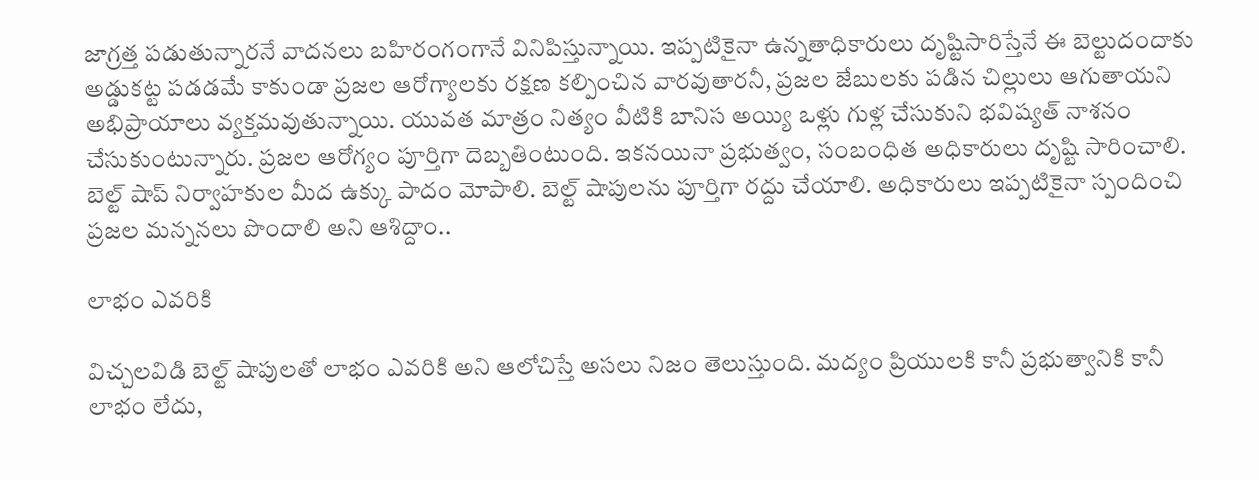జాగ్రత్త పడుతున్నారనే వాదనలు బహిరంగంగానే వినిపిస్తున్నాయి. ఇప్పటికైనా ఉన్నతాధికారులు దృష్టిసారిస్తేనే ఈ బెల్టుదందాకు అడ్డుకట్ట పడడమే కాకుండా ప్రజల ఆరోగ్యాలకు రక్షణ కల్పించిన వారవుతారనీ, ప్రజల జేబులకు పడిన చిల్లులు ఆగుతాయని అభిప్రాయాలు వ్యక్తమవుతున్నాయి. యువత మాత్రం నిత్యం వీటికి బానిస అయ్యి ఒళ్లు గుళ్ల చేసుకుని భవిష్యత్ నాశనం చేసుకుంటున్నారు. ప్రజల ఆరోగ్యం పూర్తిగా దెబ్బతింటుంది. ఇకనయినా ప్రభుత్వం, సంబంధిత అధికారులు దృష్టి సారించాలి. బెల్ట్ షాప్ నిర్వాహకుల మీద ఉక్కు పాదం మోపాలి. బెల్ట్ షాపులను పూర్తిగా రద్దు చేయాలి. అధికారులు ఇప్పటికైనా స్పందించి ప్రజల మన్ననలు పొందాలి అని ఆశిద్దాం..

లాభం ఎవరికి

విచ్చలవిడి బెల్ట్ షాపులతో లాభం ఎవరికి అని ఆలోచిస్తే అసలు నిజం తెలుస్తుంది. మద్యం ప్రియులకి కానీ ప్రభుత్వానికి కానీ లాభం లేదు,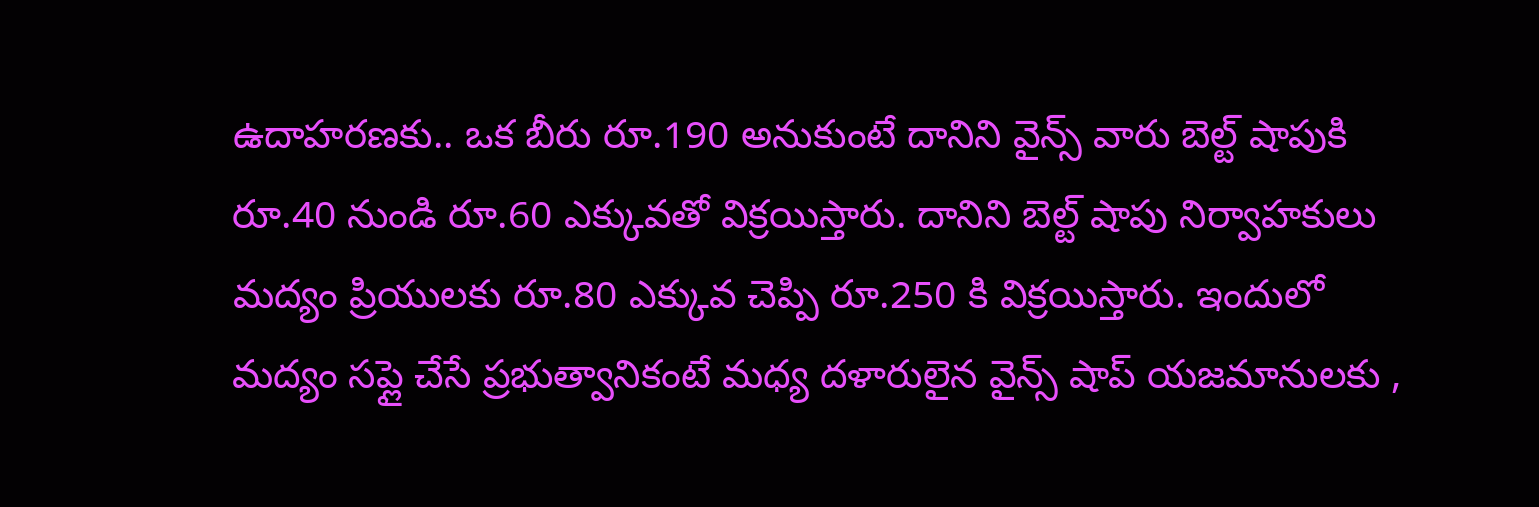ఉదాహరణకు.. ఒక బీరు రూ.190 అనుకుంటే దానిని వైన్స్ వారు బెల్ట్ షాపుకి రూ.40 నుండి రూ.60 ఎక్కువతో విక్రయిస్తారు. దానిని బెల్ట్ షాపు నిర్వాహకులు మద్యం ప్రియులకు రూ.80 ఎక్కువ చెప్పి రూ.250 కి విక్రయిస్తారు. ఇందులో మద్యం సప్లై చేసే ప్రభుత్వానికంటే మధ్య దళారులైన వైన్స్ షాప్ యజమానులకు ,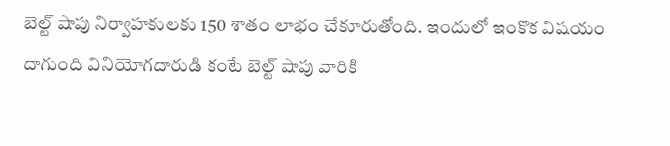బెల్ట్ షాపు నిర్వాహకులకు 150 శాతం లాభం చేకూరుతోంది. ఇందులో ఇంకొక విషయం దాగుంది వినియోగదారుడి కంటే బెల్ట్ షాపు వారికి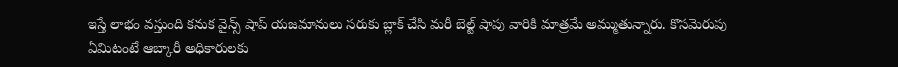ఇస్తే లాభం వస్తుంది కనుక వైన్స్ షాప్ యజమానులు సరుకు బ్లాక్ చేసి మరీ బెల్ట్ షాపు వారికి మాత్రమే అమ్ముతున్నారు. కొసమెరుపు ఏమిటంటే ఆబ్కారీ అధికారులకు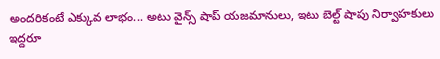అందరికంటే ఎక్కువ లాభం... అటు వైన్స్ షాప్ యజమానులు, ఇటు బెల్ట్ షాపు నిర్వాహకులు ఇద్దరూ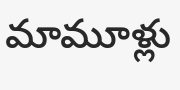మామూళ్లు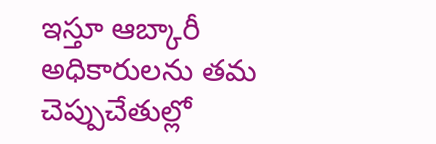ఇస్తూ ఆబ్కారీ అధికారులను తమ చెప్పుచేతుల్లో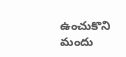ఉంచుకొని మందు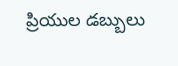ప్రియుల డబ్బులు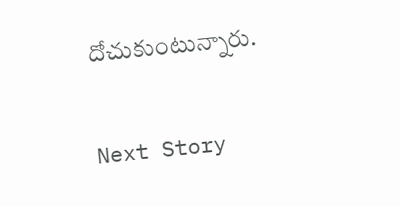దోచుకుంటున్నారు.

Next Story